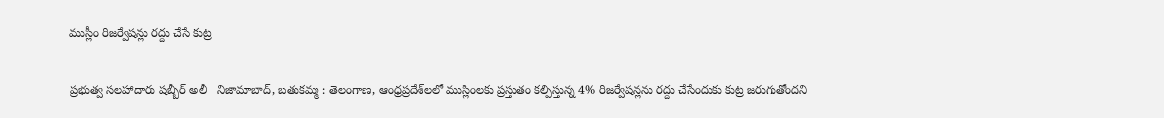ముస్లీం రిజర్వేషన్లు రద్దు చేసే కుట్ర

ప్రభుత్వ సలహాదారు షబ్బీర్ అలీ   నిజామాబాద్, బతుకమ్మ : తెలంగాణ, ఆంధ్రప్రదేశ్‌లలో ముస్లింలకు ప్రస్తుతం కల్పిస్తున్న 4% రిజర్వేషన్లను రద్దు చేసేందుకు కుట్ర జరుగుతోందని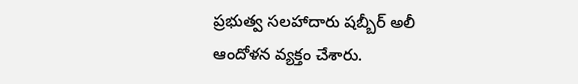ప్రభుత్వ సలహాదారు షబ్బీర్ అలీ ఆందోళన వ్యక్తం చేశారు.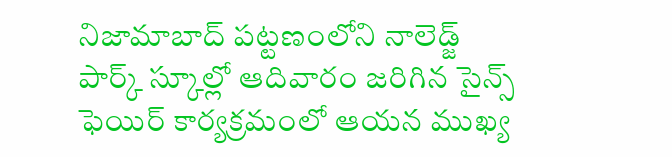నిజామాబాద్ పట్టణంలోని నాలెడ్జ్ పార్క్ స్కూల్లో ఆదివారం జరిగిన సైన్స్ ఫెయిర్ కార్యక్రమంలో ఆయన ముఖ్య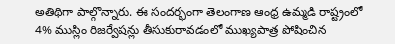అతిథిగా పాల్గొన్నారు. ఈ సందర్భంగా తెలంగాణ ఆంధ్ర ఉమ్మడి రాష్ట్రంలో 4% ముస్లిం రిజర్వేషన్లు తీసుకురావడంలో ముఖ్యపాత్ర పోషించిన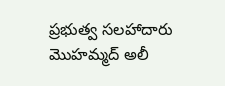ప్రభుత్వ సలహాదారు మొహమ్మద్ అలీ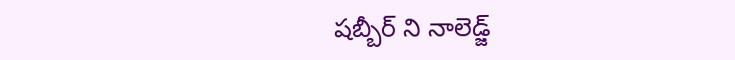షబ్బీర్ ని నాలెడ్జ్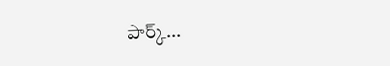పార్క్...